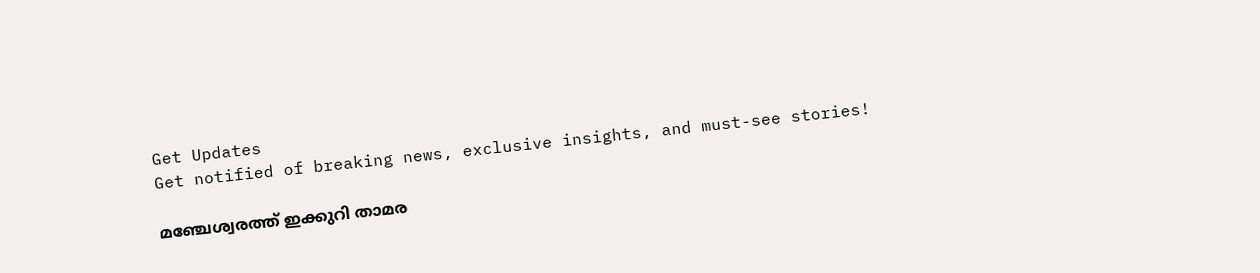Get Updates
Get notified of breaking news, exclusive insights, and must-see stories!

മഞ്ചേശ്വരത്ത് ഇക്കുറി താമര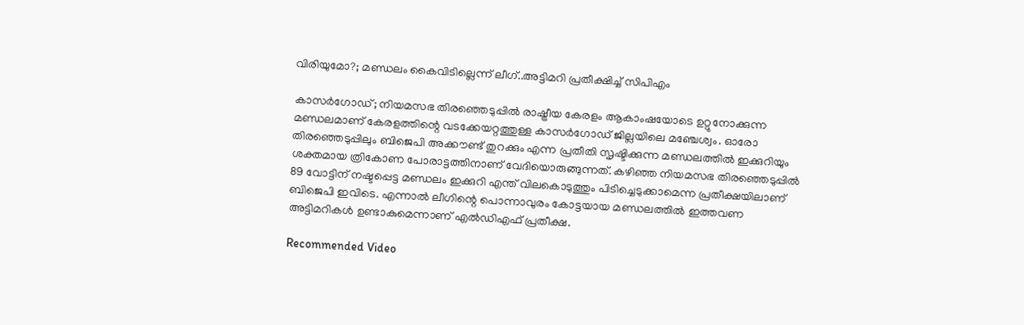വിരിയുമോ?; മണ്ഡലം കൈവിടില്ലെന്ന് ലീഗ്..അട്ടിമറി പ്രതീക്ഷിച്ച് സിപിഎം

കാസർഗോഡ്; നിയമസഭ തിരഞ്ഞെടുപ്പിൽ രാഷ്ട്രീയ കേരളം ആകാംഷയോടെ ഉറ്റുനോക്കുന്ന മണ്ഡലമാണ് കേരളത്തിന്റെ വടക്കേയറ്റത്തുള്ള കാസർഗോഡ് ജില്ലയിലെ മഞ്ചേശ്വം. ഓരോ തിരഞ്ഞെടുപ്പിലും ബിജെപി അക്കൗണ്ട് തുറക്കും എന്ന പ്രതീതി സൃഷ്ടിക്കുന്ന മണ്ഡലത്തിൽ ഇക്കുറിയും ശക്തമായ ത്രികോണ പോരാട്ടത്തിനാണ് വേദിയൊരുങ്ങുന്നത്. കഴിഞ്ഞ നിയമസഭ തിരഞ്ഞെടുപ്പിൽ 89 വോട്ടിന് നഷ്ടപ്പെട്ട മണ്ഡലം ഇക്കുറി എന്ത് വിലകൊടുത്തും പിടിച്ചെടുക്കാമെന്ന പ്രതീക്ഷയിലാണ് ബിജെപി ഇവിടെ. എന്നാൽ ലീഗിന്റെ പൊന്നാവുരം കോട്ടയായ മണ്ഡലത്തിൽ ഇത്തവണ അട്ടിമറികൾ ഉണ്ടാകുമെന്നാണ് എൽഡിഎഫ് പ്രതീക്ഷ.

Recommended Video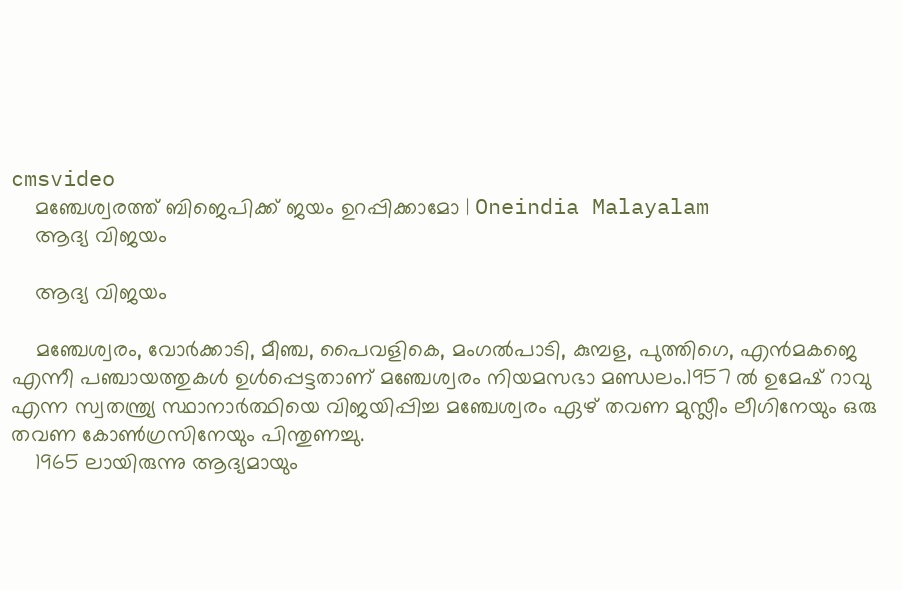cmsvideo
    മഞ്ചേശ്വരത്ത് ബിജെപിക്ക് ജയം ഉറപ്പിക്കാമോ | Oneindia Malayalam
    ആദ്യ വിജയം

    ആദ്യ വിജയം

    മഞ്ചേശ്വരം, വോർക്കാടി, മീഞ്ച, പൈവളികെ, മംഗൽപാടി, കുമ്പള, പുത്തിഗെ, എൻമകജെ എന്നീ ‍പഞ്ചായത്തുകൾ ഉൾപ്പെട്ടതാണ്‌ മഞ്ചേശ്വരം നിയമസഭാ മണ്ഡലം.1957 ൽ ഉമേഷ് റാവു എന്ന സ്വതന്ത്ര്യ സ്ഥാനാർത്ഥിയെ വിജയിപ്പിച്ച മഞ്ചേശ്വരം ഏഴ് തവണ മുസ്ലീം ലീഗിനേയും ഒരു തവണ കോൺഗ്രസിനേയും പിന്തുണച്ചു.
    1965 ലായിരുന്നു ആദ്യമായും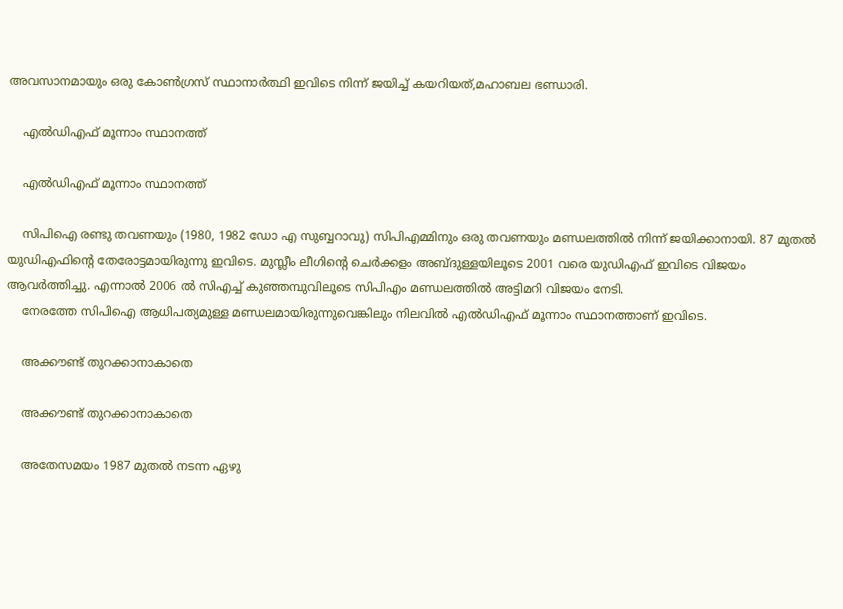അവസാനമായും ഒരു കോൺഗ്രസ് സ്ഥാനാർത്ഥി ഇവിടെ നിന്ന് ജയിച്ച് കയറിയത്,മഹാബല ഭണ്ഡാരി.

    എൽഡിഎഫ് മൂന്നാം സ്ഥാനത്ത്

    എൽഡിഎഫ് മൂന്നാം സ്ഥാനത്ത്

    സിപിഐ രണ്ടു തവണയും (1980, 1982 ഡോ എ സുബ്ബറാവു) സിപിഎമ്മിനും ഒരു തവണയും മണ്ഡലത്തിൽ നിന്ന് ജയിക്കാനായി. 87 മുതൽ യുഡിഎഫിന്റെ തേരോട്ടമായിരുന്നു ഇവിടെ. മുസ്ലീം ലീഗിന്റെ ചെർക്കളം അബ്ദുള്ളയിലൂടെ 2001 വരെ യുഡിഎഫ് ഇവിടെ വിജയം ആവർത്തിച്ചു. എന്നാൽ 2006 ൽ സിഎച്ച് കുഞ്ഞമ്പുവിലൂടെ സിപിഎം മണ്ഡലത്തിൽ അട്ടിമറി വിജയം നേടി.
    നേരത്തേ സിപിഐ ആധിപത്യമുള്ള മണ്ഡലമായിരുന്നുവെങ്കിലും നിലവിൽ എൽഡിഎഫ് മൂന്നാം സ്ഥാനത്താണ് ഇവിടെ.

    അക്കൗണ്ട് തുറക്കാനാകാതെ

    അക്കൗണ്ട് തുറക്കാനാകാതെ

    അതേസമയം 1987 മുതൽ നടന്ന ഏഴു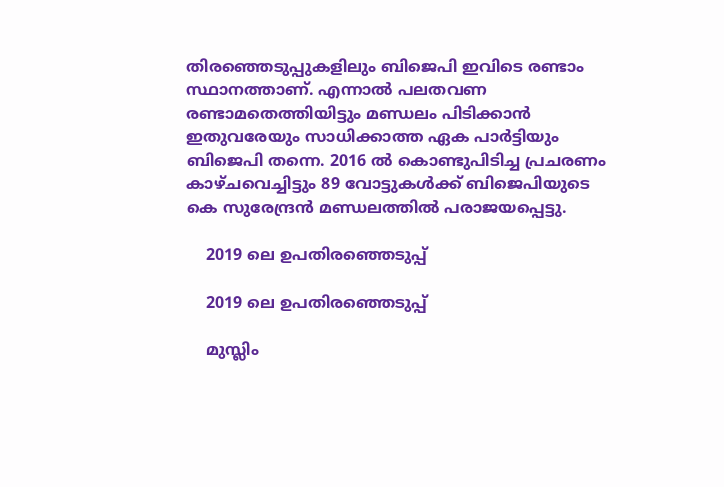തിരഞ്ഞെടുപ്പുകളിലും ബിജെപി ഇവിടെ രണ്ടാം സ്ഥാനത്താണ്. എന്നാൽ പലതവണ രണ്ടാമതെത്തിയിട്ടും മണ്ഡലം പിടിക്കാൻ ഇതുവരേയും സാധിക്കാത്ത ഏക പാർട്ടിയും ബിജെപി തന്നെ. 2016 ൽ കൊണ്ടുപിടിച്ച പ്രചരണം കാഴ്ചവെച്ചിട്ടും 89 വോട്ടുകൾക്ക് ബിജെപിയുടെ കെ സുരേന്ദ്രൻ മണ്ഡലത്തിൽ പരാജയപ്പെട്ടു.

    2019 ലെ ഉപതിരഞ്ഞെടുപ്പ്

    2019 ലെ ഉപതിരഞ്ഞെടുപ്പ്

    മുസ്ലിം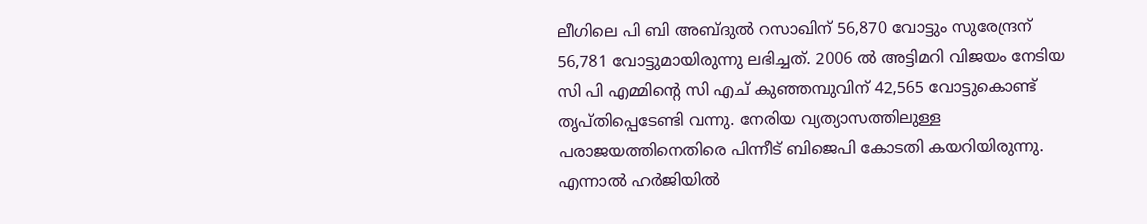ലീഗിലെ പി ബി അബ്ദുല്‍ റസാഖിന് 56,870 വോട്ടും സുരേന്ദ്രന് 56,781 വോട്ടുമായിരുന്നു ലഭിച്ചത്. 2006 ല്‍ അട്ടിമറി വിജയം നേടിയ സി പി എമ്മിന്റെ സി എച് കുഞ്ഞമ്പുവിന് 42,565 വോട്ടുകൊണ്ട് തൃപ്തിപ്പെടേണ്ടി വന്നു. നേരിയ വ്യത്യാസത്തിലുള്ള പരാജയത്തിനെതിരെ പിന്നീട് ബിജെപി കോടതി കയറിയിരുന്നു. എന്നാൽ ഹർജിയിൽ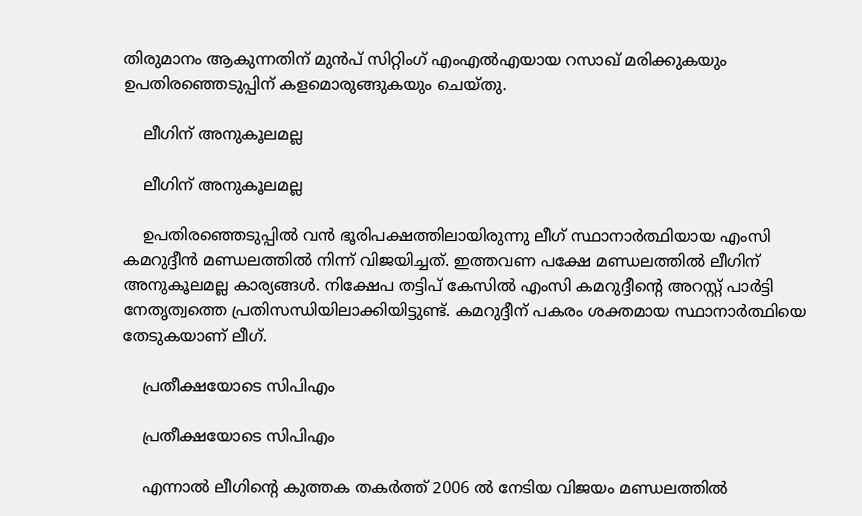തിരുമാനം ആകുന്നതിന് മുൻപ് സിറ്റിംഗ് എംഎൽഎയായ റസാഖ് മരിക്കുകയും ഉപതിരഞ്ഞെടുപ്പിന് കളമൊരുങ്ങുകയും ചെയ്തു.

    ലീഗിന് അനുകൂലമല്ല

    ലീഗിന് അനുകൂലമല്ല

    ഉപതിരഞ്ഞെടുപ്പിൽ വൻ ഭൂരിപക്ഷത്തിലായിരുന്നു ലീഗ് സ്ഥാനാർത്ഥിയായ എംസി കമറുദ്ദീൻ മണ്ഡലത്തിൽ നിന്ന് വിജയിച്ചത്. ഇത്തവണ പക്ഷേ മണ്ഡലത്തിൽ ലീഗിന് അനുകൂലമല്ല കാര്യങ്ങൾ. നിക്ഷേപ തട്ടിപ് കേസിൽ എംസി കമറുദ്ദീന്റെ അറസ്റ്റ് പാർട്ടി നേതൃത്വത്തെ പ്രതിസന്ധിയിലാക്കിയിട്ടുണ്ട്. കമറുദ്ദീന് പകരം ശക്തമായ സ്ഥാനാർത്ഥിയെ തേടുകയാണ് ലീഗ്.

    പ്രതീക്ഷയോടെ സിപിഎം

    പ്രതീക്ഷയോടെ സിപിഎം

    എന്നാൽ ലീഗിന്റെ കുത്തക തകർത്ത് 2006 ൽ നേടിയ വിജയം മണ്ഡലത്തിൽ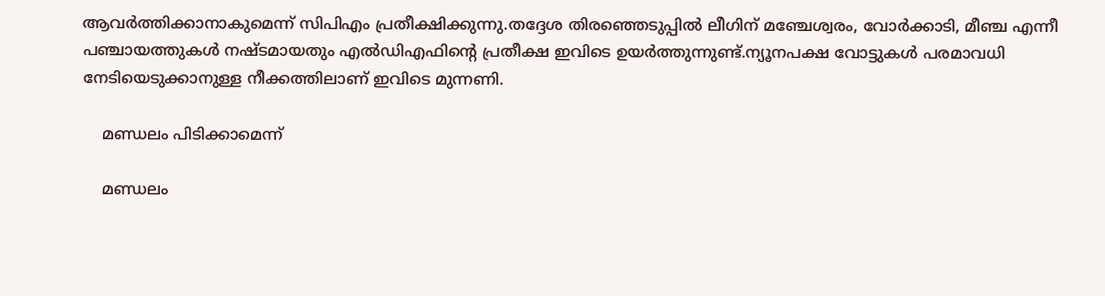ആവർത്തിക്കാനാകുമെന്ന് സിപിഎം പ്രതീക്ഷിക്കുന്നു.തദ്ദേശ തിരഞ്ഞെടുപ്പില്‍ ലീഗിന് മഞ്ചേശ്വരം, വോര്‍ക്കാടി, മീഞ്ച എന്നീ പഞ്ചായത്തുകള്‍ നഷ്ടമായതും എല്‍ഡിഎഫിന്റെ പ്രതീക്ഷ ഇവിടെ ഉയർത്തുന്നുണ്ട്.ന്യൂനപക്ഷ വോട്ടുകൾ പരമാവധി നേടിയെടുക്കാനുള്ള നീക്കത്തിലാണ് ഇവിടെ മുന്നണി.

    മണ്ഡലം പിടിക്കാമെന്ന്

    മണ്ഡലം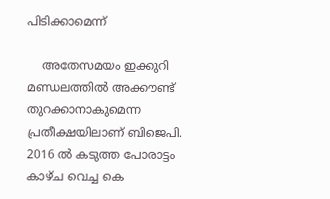പിടിക്കാമെന്ന്

    അതേസമയം ഇക്കുറി മണ്ഡലത്തിൽ അക്കൗണ്ട് തുറക്കാനാകുമെന്ന പ്രതീക്ഷയിലാണ് ബിജെപി. 2016 ൽ കടുത്ത പോരാട്ടം കാഴ്ച വെച്ച കെ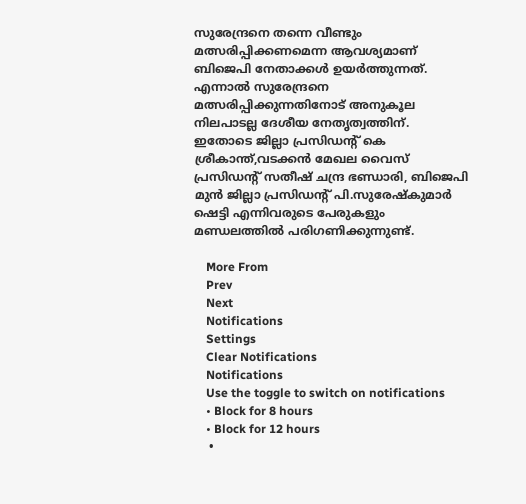സുരേന്ദ്രനെ തന്നെ വീണ്ടും മത്സരിപ്പിക്കണമെന്ന ആവശ്യമാണ് ബിജെപി നേതാക്കൾ ഉയർത്തുന്നത്. എന്നാൽ സുരേന്ദ്രനെ മത്സരിപ്പിക്കുന്നതിനോട് അനുകൂല നിലപാടല്ല ദേശീയ നേതൃത്വത്തിന്. ഇതോടെ ജില്ലാ പ്രസിഡന്‍റ് കെ ശ്രീകാന്ത്,വടക്കൻ മേഖല വൈസ് പ്രസിഡന്റ് സതീഷ് ചന്ദ്ര ഭണ്ഡാരി, ബിജെപി മുൻ ജില്ലാ പ്രസിഡന്റ് പി.സുരേഷ്കുമാർ ഷെട്ടി എന്നിവരുടെ പേരുകളും മണ്ഡലത്തിൽ പരിഗണിക്കുന്നുണ്ട്.

    More From
    Prev
    Next
    Notifications
    Settings
    Clear Notifications
    Notifications
    Use the toggle to switch on notifications
    • Block for 8 hours
    • Block for 12 hours
    •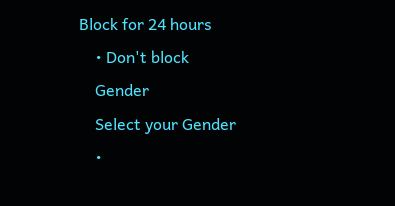Block for 24 hours
    • Don't block
    Gender
    Select your Gender
    •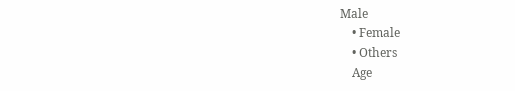Male
    • Female
    • Others
    Age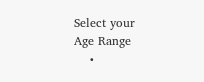Select your Age Range
    •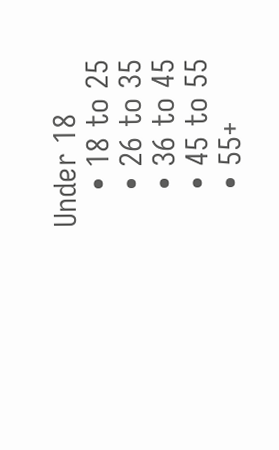Under 18
    • 18 to 25
    • 26 to 35
    • 36 to 45
    • 45 to 55
    • 55+